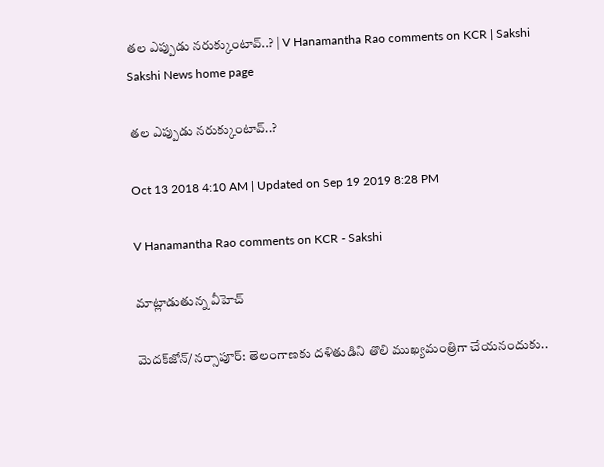తల ఎప్పుడు నరుక్కుంటావ్‌..? | V Hanamantha Rao comments on KCR | Sakshi
Sakshi News home page

తల ఎప్పుడు నరుక్కుంటావ్‌..?

Oct 13 2018 4:10 AM | Updated on Sep 19 2019 8:28 PM

V Hanamantha Rao comments on KCR - Sakshi

మాట్లాడుతున్న వీహెచ్‌

మెదక్‌జోన్‌/నర్సాపూర్‌: తెలంగాణకు దళితుడిని తొలి ముఖ్యమంత్రిగా చేయనందుకు..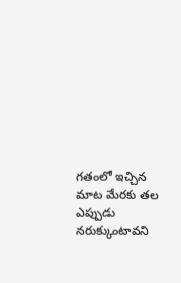గతంలో ఇచ్చిన మాట మేరకు తల ఎప్పుడు నరుక్కుంటావని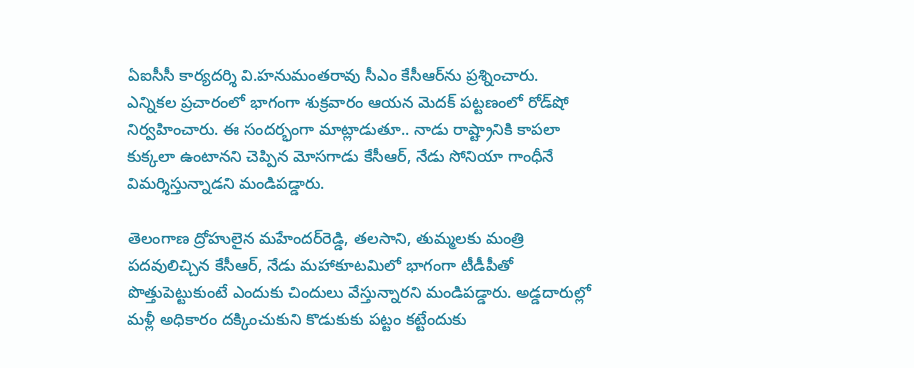ఏఐసీసీ కార్యదర్శి వి.హనుమంతరావు సీఎం కేసీఆర్‌ను ప్రశ్నించారు. ఎన్నికల ప్రచారంలో భాగంగా శుక్రవారం ఆయన మెదక్‌ పట్టణంలో రోడ్‌షో నిర్వహించారు. ఈ సందర్భంగా మాట్లాడుతూ.. నాడు రాష్ట్రానికి కాపలా కుక్కలా ఉంటానని చెప్పిన మోసగాడు కేసీఆర్, నేడు సోనియా గాంధీనే విమర్శిస్తున్నాడని మండిపడ్డారు.

తెలంగాణ ద్రోహులైన మహేందర్‌రెడ్డి, తలసాని, తుమ్మలకు మంత్రి పదవులిచ్చిన కేసీఆర్, నేడు మహాకూటమిలో భాగంగా టీడీపీతో పొత్తుపెట్టుకుంటే ఎందుకు చిందులు వేస్తున్నారని మండిపడ్డారు. అడ్డదారుల్లో మళ్లీ అధికారం దక్కించుకుని కొడుకుకు పట్టం కట్టేందుకు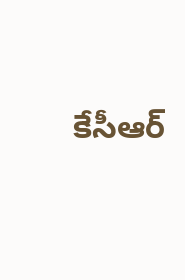కేసీఆర్‌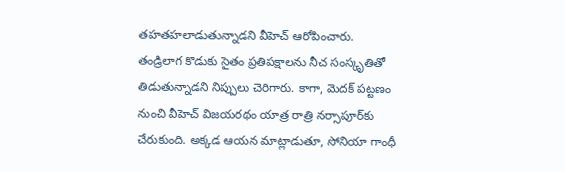తహతహలాడుతున్నాడని వీహెచ్‌ ఆరోపించారు. తండ్రిలాగ కొడుకు సైతం ప్రతిపక్షాలను నీచ సంస్కృతితో తిడుతున్నాడని నిప్పులు చెరిగారు. కాగా, మెదక్‌ పట్టణం నుంచి వీహెచ్‌ విజయరథం యాత్ర రాత్రి నర్సాపూర్‌కు చేరుకుంది. అక్కడ ఆయన మాట్లాడుతూ, సోనియా గాంధీ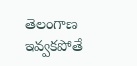తెలంగాణ ఇవ్వకపోతే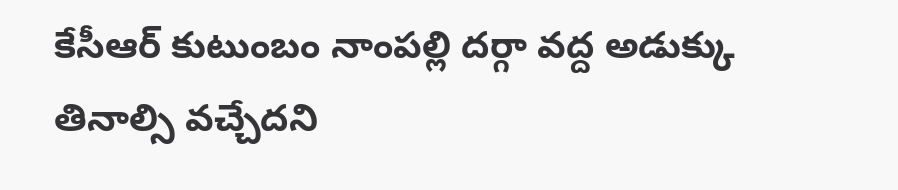కేసీఆర్‌ కుటుంబం నాంపల్లి దర్గా వద్ద అడుక్కు తినాల్సి వచ్చేదని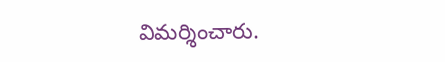విమర్శించారు.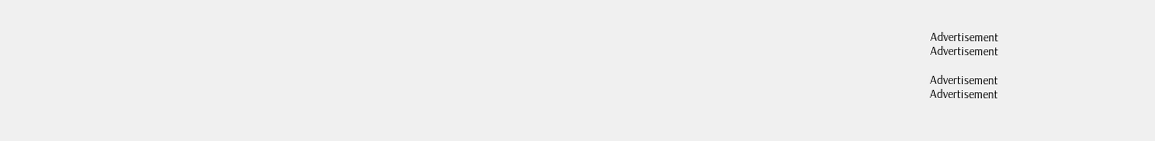Advertisement
Advertisement

Advertisement
Advertisement